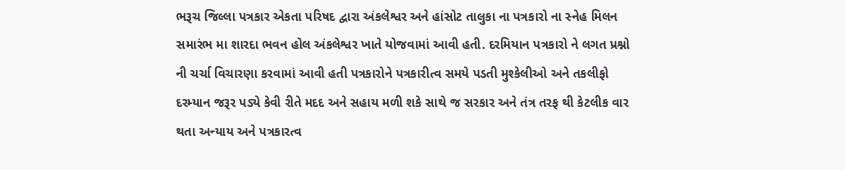ભરૂચ જિલ્લા પત્રકાર એકતા પરિષદ દ્વારા અંકલેશ્વર અને હાંસોટ તાલુકા ના પત્રકારો ના સ્નેહ મિલન સમારંભ મા શારદા ભવન હોલ અંકલેશ્વર ખાતે યોજવામાં આવી હતી. દરમિયાન પત્રકારો ને લગત પ્રશ્નો ની ચર્ચા વિચારણા કરવામાં આવી હતી પત્રકારોને પત્રકારીત્વ સમયે પડતી મુશ્કેલીઓ અને તકલીફો દરમ્યાન જરૂર પડ્યે કેવી રીતે મદદ અને સહાય મળી શકે સાથે જ સરકાર અને તંત્ર તરફ થી કેટલીક વાર થતા અન્યાય અને પત્રકારત્વ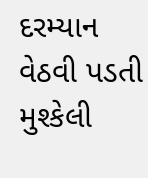દરમ્યાન વેઠવી પડતી મુશ્કેલી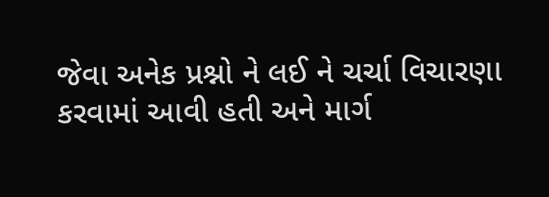જેવા અનેક પ્રશ્નો ને લઈ ને ચર્ચા વિચારણા કરવામાં આવી હતી અને માર્ગ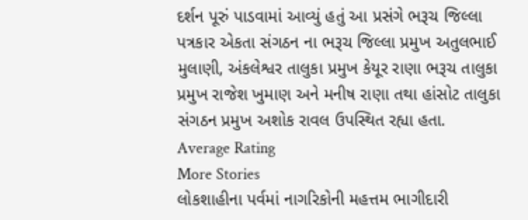દર્શન પૂરું પાડવામાં આવ્યું હતું આ પ્રસંગે ભરૂચ જિલ્લા પત્રકાર એકતા સંગઠન ના ભરૂચ જિલ્લા પ્રમુખ અતુલભાઈ મુલાણી, અંકલેશ્વર તાલુકા પ્રમુખ કેયૂર રાણા ભરૂચ તાલુકા પ્રમુખ રાજેશ ખુમાણ અને મનીષ રાણા તથા હાંસોટ તાલુકા સંગઠન પ્રમુખ અશોક રાવલ ઉપસ્થિત રહ્યા હતા.
Average Rating
More Stories
લોકશાહીના પર્વમાં નાગરિકોની મહત્તમ ભાગીદારી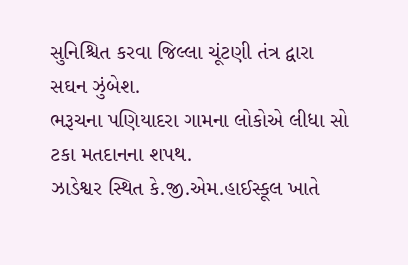સુનિશ્ચિત કરવા જિલ્લા ચૂંટણી તંત્ર દ્વારા સઘન ઝુંબેશ.
ભરૂચના પણિયાદરા ગામના લોકોએ લીધા સો ટકા મતદાનના શપથ.
ઝાડેશ્વર સ્થિત કે.જી.એમ.હાઈસ્કૂલ ખાતે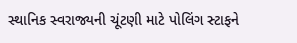સ્થાનિક સ્વરાજ્યની ચૂંટણી માટે પોલિંગ સ્ટાફને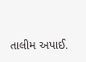તાલીમ અપાઈ.